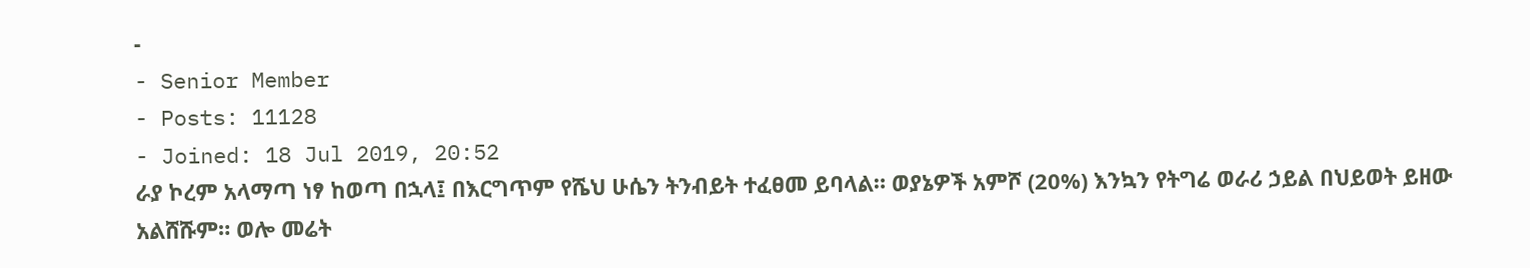-
- Senior Member
- Posts: 11128
- Joined: 18 Jul 2019, 20:52
ራያ ኮረም አላማጣ ነፃ ከወጣ በኋላ፤ በእርግጥም የሼህ ሁሴን ትንብይት ተፈፀመ ይባላል። ወያኔዎች አምሾ (20%) እንኳን የትግሬ ወራሪ ኃይል በህይወት ይዘው አልሸሹም። ወሎ መሬት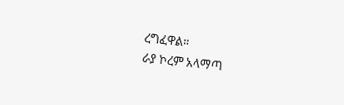ረግፈዋል።
ራያ ኮረም አላማጣ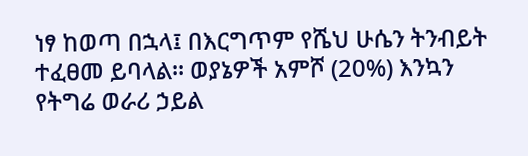ነፃ ከወጣ በኋላ፤ በእርግጥም የሼህ ሁሴን ትንብይት ተፈፀመ ይባላል። ወያኔዎች አምሾ (20%) እንኳን የትግሬ ወራሪ ኃይል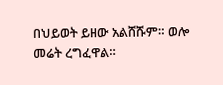በህይወት ይዘው አልሸሹም። ወሎ መሬት ረግፈዋል።